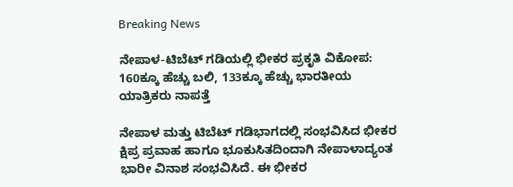Breaking News

ನೇಪಾಳ-ಟಿಬೆಟ್ ಗಡಿಯಲ್ಲಿ ಭೀಕರ ಪ್ರಕೃತಿ ವಿಕೋಪ: 160ಕ್ಕೂ ಹೆಚ್ಚು ಬಲಿ, 133ಕ್ಕೂ ಹೆಚ್ಚು ಭಾರತೀಯ ಯಾತ್ರಿಕರು ನಾಪತ್ತೆ

ನೇಪಾಳ ಮತ್ತು ಟಿಬೆಟ್ ಗಡಿಭಾಗದಲ್ಲಿ ಸಂಭವಿಸಿದ ಭೀಕರ ಕ್ಷಿಪ್ರ ಪ್ರವಾಹ ಹಾಗೂ ಭೂಕುಸಿತದಿಂದಾಗಿ ನೇಪಾಳಾದ್ಯಂತ ಭಾರೀ ವಿನಾಶ ಸಂಭವಿಸಿದೆ. ಈ ಭೀಕರ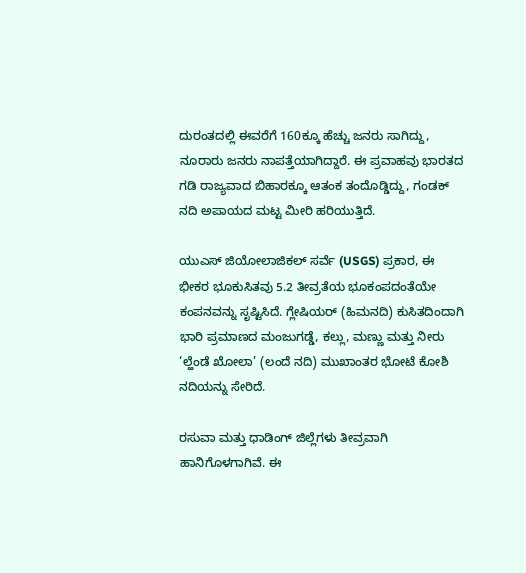ದುರಂತದಲ್ಲಿ ಈವರೆಗೆ 160ಕ್ಕೂ ಹೆಚ್ಚು ಜನರು ಸಾಗಿದ್ದು, ನೂರಾರು ಜನರು ನಾಪತ್ತೆಯಾಗಿದ್ದಾರೆ. ಈ ಪ್ರವಾಹವು ಭಾರತದ ಗಡಿ ರಾಜ್ಯವಾದ ಬಿಹಾರಕ್ಕೂ ಆತಂಕ ತಂದೊಡ್ಡಿದ್ದು, ಗಂಡಕ್ ನದಿ ಅಪಾಯದ ಮಟ್ಟ ಮೀರಿ ಹರಿಯುತ್ತಿದೆ.

ಯುಎಸ್ ಜಿಯೋಲಾಜಿಕಲ್ ಸರ್ವೆ (USGS) ಪ್ರಕಾರ, ಈ ಭೀಕರ ಭೂಕುಸಿತವು 5.2 ತೀವ್ರತೆಯ ಭೂಕಂಪದಂತೆಯೇ ಕಂಪನವನ್ನು ಸೃಷ್ಟಿಸಿದೆ. ಗ್ಲೇಷಿಯರ್ (ಹಿಮನದಿ) ಕುಸಿತದಿಂದಾಗಿ ಭಾರಿ ಪ್ರಮಾಣದ ಮಂಜುಗಡ್ಡೆ, ಕಲ್ಲು, ಮಣ್ಣು ಮತ್ತು ನೀರು ‘ಲ್ಹೆಂಡೆ ಖೋಲಾ’ (ಲಂದೆ ನದಿ) ಮುಖಾಂತರ ಭೋಟೆ ಕೋಶಿ ನದಿಯನ್ನು ಸೇರಿದೆ.

ರಸುವಾ ಮತ್ತು ಧಾಡಿಂಗ್ ಜಿಲ್ಲೆಗಳು ತೀವ್ರವಾಗಿ ಹಾನಿಗೊಳಗಾಗಿವೆ. ಈ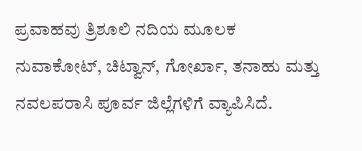ಪ್ರವಾಹವು ತ್ರಿಶೂಲಿ ನದಿಯ ಮೂಲಕ ನುವಾಕೋಟ್, ಚಿಟ್ವಾನ್, ಗೋರ್ಖಾ, ತನಾಹು ಮತ್ತು ನವಲಪರಾಸಿ ಪೂರ್ವ ಜಿಲ್ಲೆಗಳಿಗೆ ವ್ಯಾಪಿಸಿದೆ.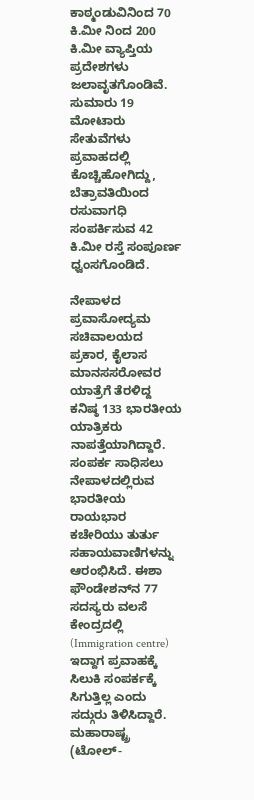ಕಾಠ್ಮಂಡುವಿನಿಂದ 70 ಕಿ.ಮೀ ನಿಂದ 200 ಕಿ.ಮೀ ವ್ಯಾಪ್ತಿಯ ಪ್ರದೇಶಗಳು ಜಲಾವೃತಗೊಂಡಿವೆ. ಸುಮಾರು 19 ಮೋಟಾರು ಸೇತುವೆಗಳು ಪ್ರವಾಹದಲ್ಲಿ ಕೊಚ್ಚಿಹೋಗಿದ್ದು, ಬೆತ್ರಾವತಿಯಿಂದ ರಸುವಾಗಧಿ ಸಂಪರ್ಕಿಸುವ 42 ಕಿ.ಮೀ ರಸ್ತೆ ಸಂಪೂರ್ಣ ಧ್ವಂಸಗೊಂಡಿದೆ.

ನೇಪಾಳದ ಪ್ರವಾಸೋದ್ಯಮ ಸಚಿವಾಲಯದ ಪ್ರಕಾರ, ಕೈಲಾಸ ಮಾನಸಸರೋವರ ಯಾತ್ರೆಗೆ ತೆರಳಿದ್ದ ಕನಿಷ್ಠ 133 ಭಾರತೀಯ ಯಾತ್ರಿಕರು ನಾಪತ್ತೆಯಾಗಿದ್ದಾರೆ. ಸಂಪರ್ಕ ಸಾಧಿಸಲು ನೇಪಾಳದಲ್ಲಿರುವ ಭಾರತೀಯ ರಾಯಭಾರ ಕಚೇರಿಯು ತುರ್ತು ಸಹಾಯವಾಣಿಗಳನ್ನು ಆರಂಭಿಸಿದೆ. ಈಶಾ ಫೌಂಡೇಶನ್‌ನ 77 ಸದಸ್ಯರು ವಲಸೆ ಕೇಂದ್ರದಲ್ಲಿ (Immigration centre) ಇದ್ದಾಗ ಪ್ರವಾಹಕ್ಕೆ ಸಿಲುಕಿ ಸಂಪರ್ಕಕ್ಕೆ ಸಿಗುತ್ತಿಲ್ಲ ಎಂದು ಸದ್ಗುರು ತಿಳಿಸಿದ್ದಾರೆ. ಮಹಾರಾಷ್ಟ್ರ (ಟೋಲ್-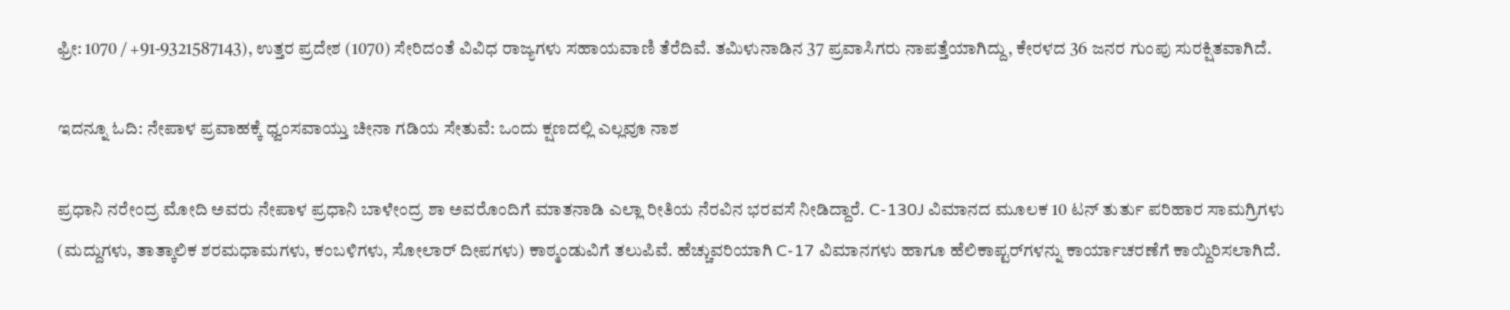ಫ್ರೀ: 1070 / +91-9321587143), ಉತ್ತರ ಪ್ರದೇಶ (1070) ಸೇರಿದಂತೆ ವಿವಿಧ ರಾಜ್ಯಗಳು ಸಹಾಯವಾಣಿ ತೆರೆದಿವೆ. ತಮಿಳುನಾಡಿನ 37 ಪ್ರವಾಸಿಗರು ನಾಪತ್ತೆಯಾಗಿದ್ದು, ಕೇರಳದ 36 ಜನರ ಗುಂಪು ಸುರಕ್ಷಿತವಾಗಿದೆ.

ಇದನ್ನೂ ಓದಿ: ನೇಪಾಳ ಪ್ರವಾಹಕ್ಕೆ ಧ್ವಂಸವಾಯ್ತು ಚೀನಾ ಗಡಿಯ ಸೇತುವೆ: ಒಂದು ಕ್ಷಣದಲ್ಲಿ ಎಲ್ಲವೂ ನಾಶ

ಪ್ರಧಾನಿ ನರೇಂದ್ರ ಮೋದಿ ಅವರು ನೇಪಾಳ ಪ್ರಧಾನಿ ಬಾಳೇಂದ್ರ ಶಾ ಅವರೊಂದಿಗೆ ಮಾತನಾಡಿ ಎಲ್ಲಾ ರೀತಿಯ ನೆರವಿನ ಭರವಸೆ ನೀಡಿದ್ದಾರೆ. C-130J ವಿಮಾನದ ಮೂಲಕ 10 ಟನ್ ತುರ್ತು ಪರಿಹಾರ ಸಾಮಗ್ರಿಗಳು (ಮದ್ದುಗಳು, ತಾತ್ಕಾಲಿಕ ಶರಮಧಾಮಗಳು, ಕಂಬಳಿಗಳು, ಸೋಲಾರ್ ದೀಪಗಳು) ಕಾಠ್ಮಂಡುವಿಗೆ ತಲುಪಿವೆ. ಹೆಚ್ಚುವರಿಯಾಗಿ C-17 ವಿಮಾನಗಳು ಹಾಗೂ ಹೆಲಿಕಾಪ್ಟರ್‌ಗಳನ್ನು ಕಾರ್ಯಾಚರಣೆಗೆ ಕಾಯ್ದಿರಿಸಲಾಗಿದೆ.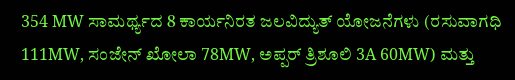354 MW ಸಾಮರ್ಥ್ಯದ 8 ಕಾರ್ಯನಿರತ ಜಲವಿದ್ಯುತ್ ಯೋಜನೆಗಳು (ರಸುವಾಗಧಿ 111MW, ಸಂಜೇನ್ ಖೋಲಾ 78MW, ಅಪ್ಪರ್ ತ್ರಿಶೂಲಿ 3A 60MW) ಮತ್ತು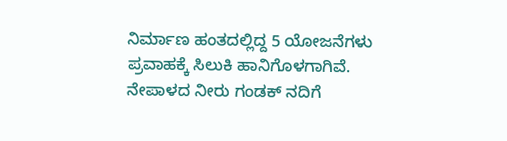ನಿರ್ಮಾಣ ಹಂತದಲ್ಲಿದ್ದ 5 ಯೋಜನೆಗಳು ಪ್ರವಾಹಕ್ಕೆ ಸಿಲುಕಿ ಹಾನಿಗೊಳಗಾಗಿವೆ. ನೇಪಾಳದ ನೀರು ಗಂಡಕ್ ನದಿಗೆ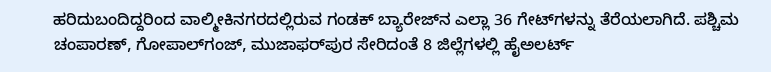ಹರಿದುಬಂದಿದ್ದರಿಂದ ವಾಲ್ಮೀಕಿನಗರದಲ್ಲಿರುವ ಗಂಡಕ್ ಬ್ಯಾರೇಜ್‌ನ ಎಲ್ಲಾ 36 ಗೇಟ್‌ಗಳನ್ನು ತೆರೆಯಲಾಗಿದೆ. ಪಶ್ಚಿಮ ಚಂಪಾರಣ್, ಗೋಪಾಲ್‌ಗಂಜ್, ಮುಜಾಫರ್‌ಪುರ ಸೇರಿದಂತೆ 8 ಜಿಲ್ಲೆಗಳಲ್ಲಿ ಹೈಅಲರ್ಟ್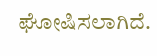ಘೋಷಿಸಲಾಗಿದೆ.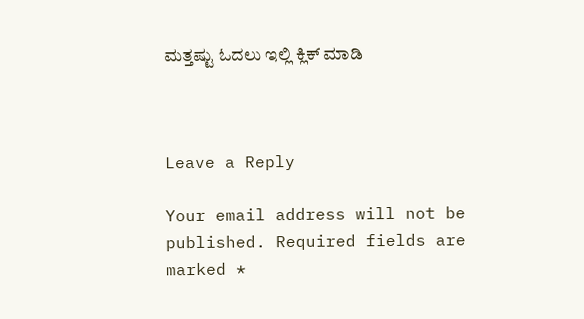ಮತ್ತಷ್ಟು ಓದಲು ಇಲ್ಲಿ ಕ್ಲಿಕ್ ಮಾಡಿ



Leave a Reply

Your email address will not be published. Required fields are marked *